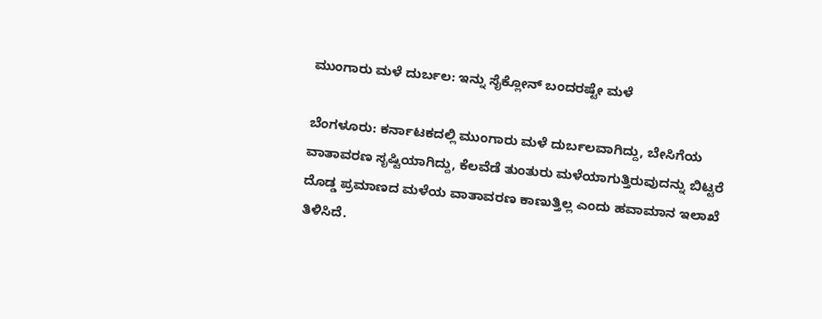ಮುಂಗಾರು ಮಳೆ ದುರ್ಬಲ: ಇನ್ನು ಸೈಕ್ಲೋನ್ ಬಂದರಷ್ಟೇ ಮಳೆ

ಬೆಂಗಳೂರು: ಕರ್ನಾಟಕದಲ್ಲಿ ಮುಂಗಾರು ಮಳೆ ದುರ್ಬಲವಾಗಿದ್ದು, ಬೇಸಿಗೆಯ ವಾತಾವರಣ ಸೃಷ್ಟಿಯಾಗಿದ್ದು, ಕೆಲವೆಡೆ ತುಂತುರು ಮಳೆಯಾಗುತ್ತಿರುವುದನ್ನು ಬಿಟ್ಟರೆ ದೊಡ್ಡ ಪ್ರಮಾಣದ ಮಳೆಯ ವಾತಾವರಣ ಕಾಣುತ್ತಿಲ್ಲ ಎಂದು ಹವಾಮಾನ ಇಲಾಖೆ ತಿಳಿಸಿದೆ.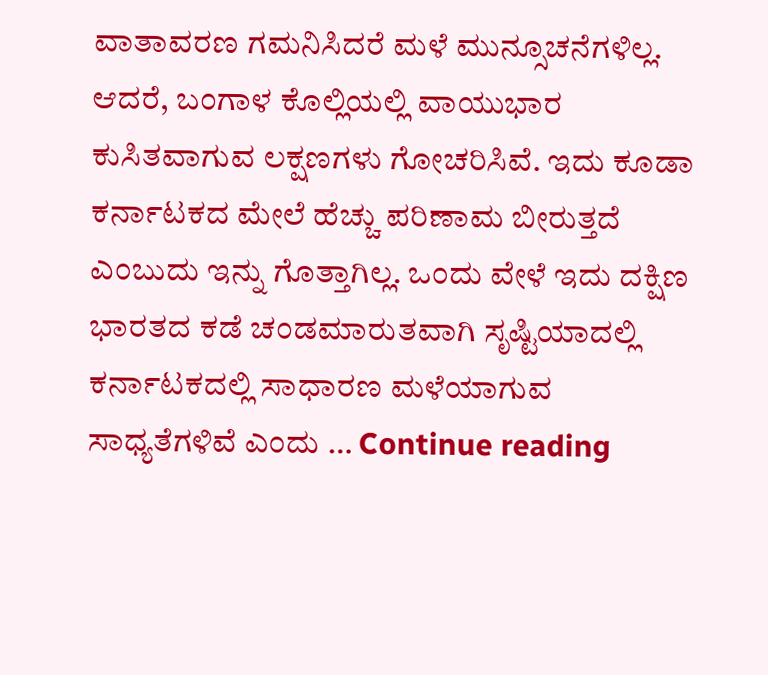ವಾತಾವರಣ ಗಮನಿಸಿದರೆ ಮಳೆ ಮುನ್ಸೂಚನೆಗಳಿಲ್ಲ. ಆದರೆ, ಬಂಗಾಳ ಕೊಲ್ಲಿಯಲ್ಲಿ ವಾಯುಭಾರ ಕುಸಿತವಾಗುವ ಲಕ್ಷಣಗಳು ಗೋಚರಿಸಿವೆ. ಇದು ಕೂಡಾ ಕರ್ನಾಟಕದ ಮೇಲೆ ಹೆಚ್ಚು ಪರಿಣಾಮ ಬೀರುತ್ತದೆ ಎಂಬುದು ಇನ್ನು ಗೊತ್ತಾಗಿಲ್ಲ. ಒಂದು ವೇಳೆ ಇದು ದಕ್ಷಿಣ ಭಾರತದ ಕಡೆ ಚಂಡಮಾರುತವಾಗಿ ಸೃಷ್ಟಿಯಾದಲ್ಲಿ ಕರ್ನಾಟಕದಲ್ಲಿ ಸಾಧಾರಣ ಮಳೆಯಾಗುವ ಸಾಧ್ಯತೆಗಳಿವೆ ಎಂದು … Continue reading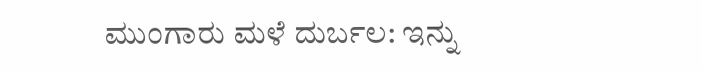ಮುಂಗಾರು ಮಳೆ ದುರ್ಬಲ: ಇನ್ನು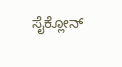ಸೈಕ್ಲೋನ್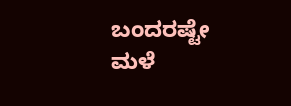ಬಂದರಷ್ಟೇ ಮಳೆ